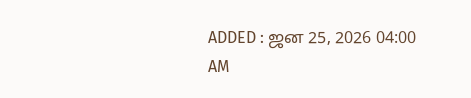ADDED : ஜன 25, 2026 04:00 AM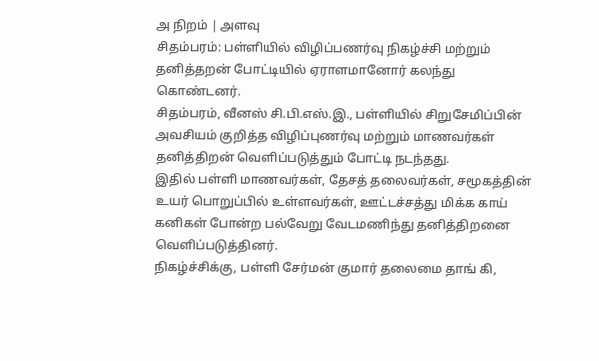அ நிறம் | அளவு
சிதம்பரம்: பள்ளியில் விழிப்பணர்வு நிகழ்ச்சி மற்றும் தனித்தறன் போட்டியில் ஏராளமானோர் கலந்து கொண்டனர்.
சிதம்பரம், வீனஸ் சி.பி.எஸ்.இ., பள்ளியில் சிறுசேமிப்பின் அவசியம் குறித்த விழிப்புணர்வு மற்றும் மாணவர்கள் தனித்திறன் வெளிப்படுத்தும் போட்டி நடந்தது.
இதில் பள்ளி மாணவர்கள், தேசத் தலைவர்கள், சமூகத்தின் உயர் பொறுப்பில் உள்ளவர்கள், ஊட்டச்சத்து மிக்க காய் கனிகள் போன்ற பல்வேறு வேடமணிந்து தனித்திறனை வெளிப்படுத்தினர்.
நிகழ்ச்சிக்கு, பள்ளி சேர்மன் குமார் தலைமை தாங் கி,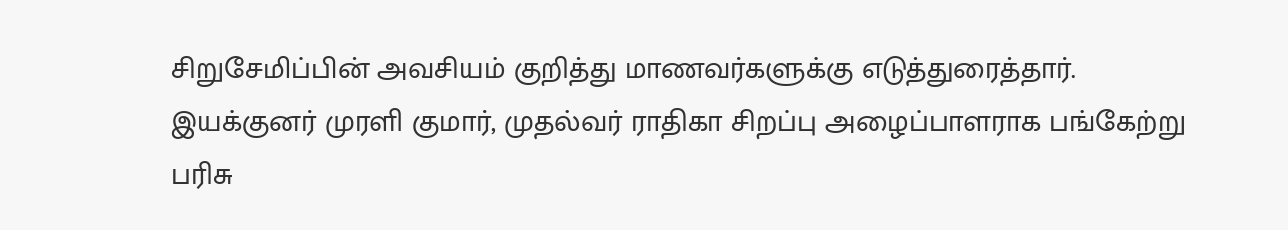சிறுசேமிப்பின் அவசியம் குறித்து மாணவர்களுக்கு எடுத்துரைத்தார். இயக்குனர் முரளி குமார், முதல்வர் ராதிகா சிறப்பு அழைப்பாளராக பங்கேற்று பரிசு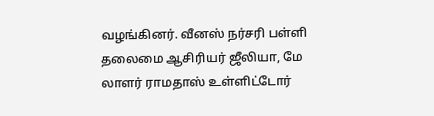வழங்கினர். வீனஸ் நர்சரி பள்ளி தலைமை ஆசிரியர் ஜீலியா, மே லாளர் ராமதாஸ் உள்ளிட்டோர்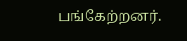பங்கேற்றனர்.